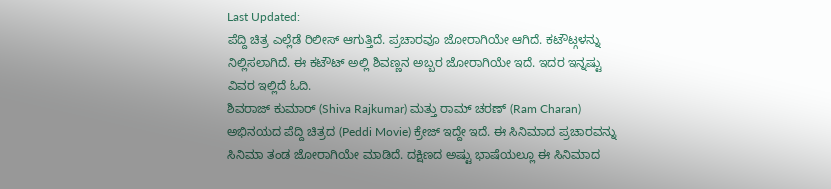Last Updated:
ಪೆದ್ದಿ ಚಿತ್ರ ಎಲ್ಲೆಡೆ ರಿಲೀಸ್ ಆಗುತ್ತಿದೆ. ಪ್ರಚಾರವೂ ಜೋರಾಗಿಯೇ ಆಗಿದೆ. ಕಟೌಟ್ಗಳನ್ನು ನಿಲ್ಲಿಸಲಾಗಿದೆ. ಈ ಕಟೌಟ್ ಅಲ್ಲಿ ಶಿವಣ್ಣನ ಅಬ್ಬರ ಜೋರಾಗಿಯೇ ಇದೆ. ಇದರ ಇನ್ನಷ್ಟು ವಿವರ ಇಲ್ಲಿದೆ ಓದಿ.
ಶಿವರಾಜ್ ಕುಮಾರ್ (Shiva Rajkumar) ಮತ್ತು ರಾಮ್ ಚರಣ್ (Ram Charan) ಅಭಿನಯದ ಪೆದ್ದಿ ಚಿತ್ರದ (Peddi Movie) ಕ್ರೇಜ್ ಇದ್ದೇ ಇದೆ. ಈ ಸಿನಿಮಾದ ಪ್ರಚಾರವನ್ನು ಸಿನಿಮಾ ತಂಡ ಜೋರಾಗಿಯೇ ಮಾಡಿದೆ. ದಕ್ಷಿಣದ ಅಷ್ಟು ಭಾಷೆಯಲ್ಲೂ ಈ ಸಿನಿಮಾದ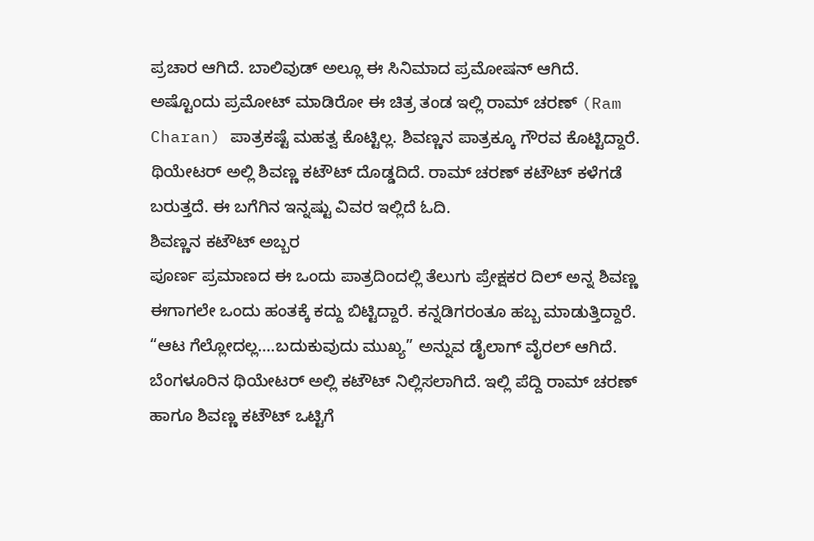ಪ್ರಚಾರ ಆಗಿದೆ. ಬಾಲಿವುಡ್ ಅಲ್ಲೂ ಈ ಸಿನಿಮಾದ ಪ್ರಮೋಷನ್ ಆಗಿದೆ. ಅಷ್ಟೊಂದು ಪ್ರಮೋಟ್ ಮಾಡಿರೋ ಈ ಚಿತ್ರ ತಂಡ ಇಲ್ಲಿ ರಾಮ್ ಚರಣ್ (Ram Charan) ಪಾತ್ರಕಷ್ಟೆ ಮಹತ್ವ ಕೊಟ್ಟಿಲ್ಲ. ಶಿವಣ್ಣನ ಪಾತ್ರಕ್ಕೂ ಗೌರವ ಕೊಟ್ಟಿದ್ದಾರೆ. ಥಿಯೇಟರ್ ಅಲ್ಲಿ ಶಿವಣ್ಣ ಕಟೌಟ್ ದೊಡ್ಡದಿದೆ. ರಾಮ್ ಚರಣ್ ಕಟೌಟ್ ಕಳೆಗಡೆ ಬರುತ್ತದೆ. ಈ ಬಗೆಗಿನ ಇನ್ನಷ್ಟು ವಿವರ ಇಲ್ಲಿದೆ ಓದಿ.
ಶಿವಣ್ಣನ ಕಟೌಟ್ ಅಬ್ಬರ
ಪೂರ್ಣ ಪ್ರಮಾಣದ ಈ ಒಂದು ಪಾತ್ರದಿಂದಲ್ಲಿ ತೆಲುಗು ಪ್ರೇಕ್ಷಕರ ದಿಲ್ ಅನ್ನ ಶಿವಣ್ಣ ಈಗಾಗಲೇ ಒಂದು ಹಂತಕ್ಕೆ ಕದ್ದು ಬಿಟ್ಟಿದ್ದಾರೆ. ಕನ್ನಡಿಗರಂತೂ ಹಬ್ಬ ಮಾಡುತ್ತಿದ್ದಾರೆ. “ಆಟ ಗೆಲ್ಲೋದಲ್ಲ….ಬದುಕುವುದು ಮುಖ್ಯ” ಅನ್ನುವ ಡೈಲಾಗ್ ವೈರಲ್ ಆಗಿದೆ.
ಬೆಂಗಳೂರಿನ ಥಿಯೇಟರ್ ಅಲ್ಲಿ ಕಟೌಟ್ ನಿಲ್ಲಿಸಲಾಗಿದೆ. ಇಲ್ಲಿ ಪೆದ್ದಿ ರಾಮ್ ಚರಣ್ ಹಾಗೂ ಶಿವಣ್ಣ ಕಟೌಟ್ ಒಟ್ಟಿಗೆ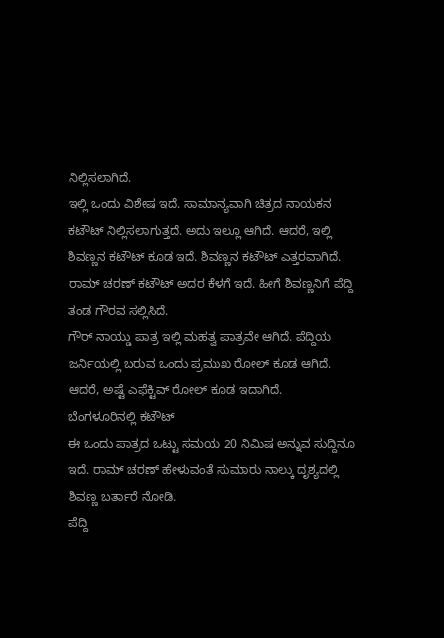ನಿಲ್ಲಿಸಲಾಗಿದೆ.
ಇಲ್ಲಿ ಒಂದು ವಿಶೇಷ ಇದೆ. ಸಾಮಾನ್ಯವಾಗಿ ಚಿತ್ರದ ನಾಯಕನ ಕಟೌಟ್ ನಿಲ್ಲಿಸಲಾಗುತ್ತದೆ. ಅದು ಇಲ್ಲೂ ಆಗಿದೆ. ಆದರೆ, ಇಲ್ಲಿ ಶಿವಣ್ಣನ ಕಟೌಟ್ ಕೂಡ ಇದೆ. ಶಿವಣ್ಣನ ಕಟೌಟ್ ಎತ್ತರವಾಗಿದೆ. ರಾಮ್ ಚರಣ್ ಕಟೌಟ್ ಅದರ ಕೆಳಗೆ ಇದೆ. ಹೀಗೆ ಶಿವಣ್ಣನಿಗೆ ಪೆದ್ದಿ ತಂಡ ಗೌರವ ಸಲ್ಲಿಸಿದೆ.
ಗೌರ್ ನಾಯ್ಡು ಪಾತ್ರ ಇಲ್ಲಿ ಮಹತ್ವ ಪಾತ್ರವೇ ಆಗಿದೆ. ಪೆದ್ದಿಯ ಜರ್ನಿಯಲ್ಲಿ ಬರುವ ಒಂದು ಪ್ರಮುಖ ರೋಲ್ ಕೂಡ ಆಗಿದೆ. ಆದರೆ, ಅಷ್ಟೆ ಎಫೆಕ್ಟಿವ್ ರೋಲ್ ಕೂಡ ಇದಾಗಿದೆ.
ಬೆಂಗಳೂರಿನಲ್ಲಿ ಕಟೌಟ್
ಈ ಒಂದು ಪಾತ್ರದ ಒಟ್ಟು ಸಮಯ 20 ನಿಮಿಷ ಅನ್ನುವ ಸುದ್ದಿನೂ ಇದೆ. ರಾಮ್ ಚರಣ್ ಹೇಳುವಂತೆ ಸುಮಾರು ನಾಲ್ಕು ದೃಶ್ಯದಲ್ಲಿ ಶಿವಣ್ಣ ಬರ್ತಾರೆ ನೋಡಿ.
ಪೆದ್ದಿ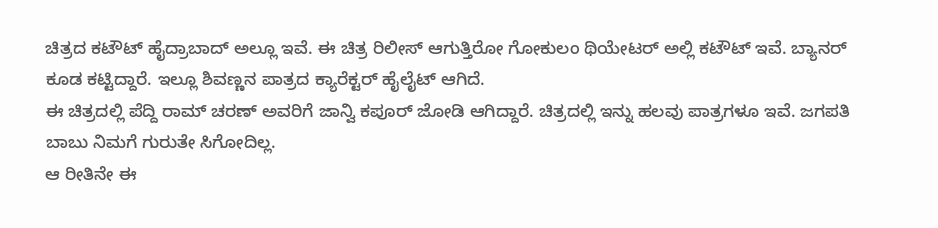ಚಿತ್ರದ ಕಟೌಟ್ ಹೈದ್ರಾಬಾದ್ ಅಲ್ಲೂ ಇವೆ. ಈ ಚಿತ್ರ ರಿಲೀಸ್ ಆಗುತ್ತಿರೋ ಗೋಕುಲಂ ಥಿಯೇಟರ್ ಅಲ್ಲಿ ಕಟೌಟ್ ಇವೆ. ಬ್ಯಾನರ್ ಕೂಡ ಕಟ್ಟಿದ್ದಾರೆ. ಇಲ್ಲೂ ಶಿವಣ್ಣನ ಪಾತ್ರದ ಕ್ಯಾರೆಕ್ಟರ್ ಹೈಲೈಟ್ ಆಗಿದೆ.
ಈ ಚಿತ್ರದಲ್ಲಿ ಪೆದ್ದಿ ರಾಮ್ ಚರಣ್ ಅವರಿಗೆ ಜಾನ್ವಿ ಕಪೂರ್ ಜೋಡಿ ಆಗಿದ್ದಾರೆ. ಚಿತ್ರದಲ್ಲಿ ಇನ್ನು ಹಲವು ಪಾತ್ರಗಳೂ ಇವೆ. ಜಗಪತಿ ಬಾಬು ನಿಮಗೆ ಗುರುತೇ ಸಿಗೋದಿಲ್ಲ.
ಆ ರೀತಿನೇ ಈ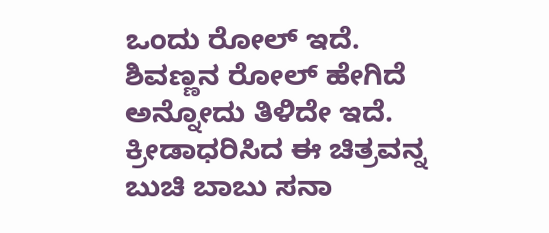ಒಂದು ರೋಲ್ ಇದೆ. ಶಿವಣ್ಣನ ರೋಲ್ ಹೇಗಿದೆ ಅನ್ನೋದು ತಿಳಿದೇ ಇದೆ. ಕ್ರೀಡಾಧರಿಸಿದ ಈ ಚಿತ್ರವನ್ನ ಬುಚಿ ಬಾಬು ಸನಾ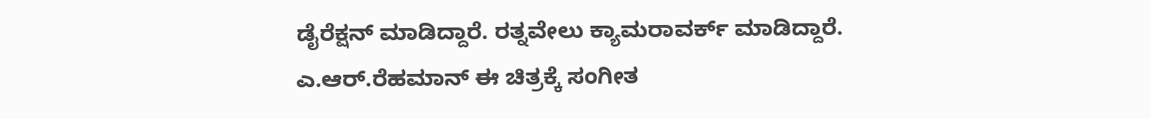ಡೈರೆಕ್ಷನ್ ಮಾಡಿದ್ದಾರೆ. ರತ್ನವೇಲು ಕ್ಯಾಮರಾವರ್ಕ್ ಮಾಡಿದ್ದಾರೆ.
ಎ.ಆರ್.ರೆಹಮಾನ್ ಈ ಚಿತ್ರಕ್ಕೆ ಸಂಗೀತ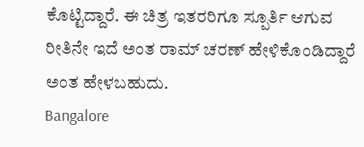ಕೊಟ್ಟಿದ್ದಾರೆ. ಈ ಚಿತ್ರ ಇತರರಿಗೂ ಸ್ಪೂರ್ತಿ ಆಗುವ ರೀತಿನೇ ಇದೆ ಅಂತ ರಾಮ್ ಚರಣ್ ಹೇಳಿಕೊಂಡಿದ್ದಾರೆ ಅಂತ ಹೇಳಬಹುದು.
Bangalore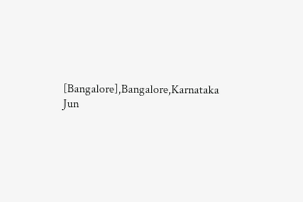[Bangalore],Bangalore,Karnataka
Jun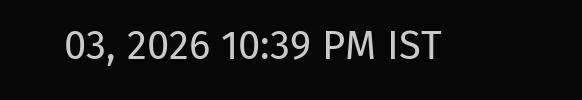03, 2026 10:39 PM IST